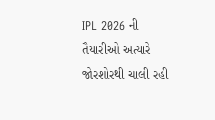IPL 2026 ની તૈયારીઓ અત્યારે જોરશોરથી ચાલી રહી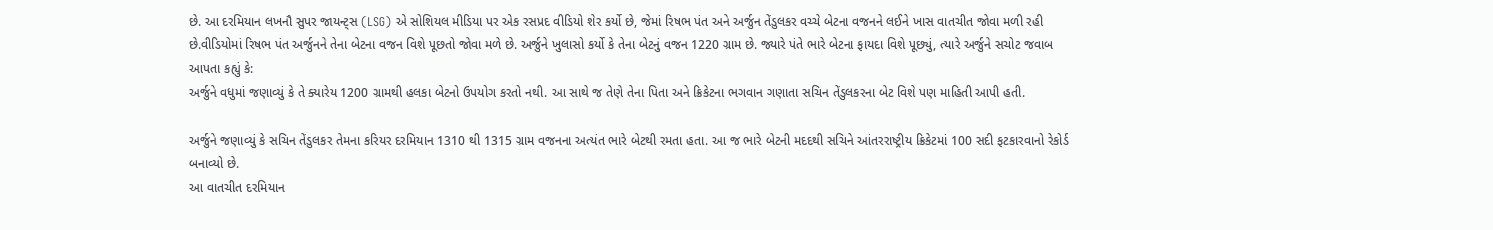છે. આ દરમિયાન લખનૌ સુપર જાયન્ટ્સ (LSG) એ સોશિયલ મીડિયા પર એક રસપ્રદ વીડિયો શેર કર્યો છે, જેમાં રિષભ પંત અને અર્જુન તેંડુલકર વચ્ચે બેટના વજનને લઈને ખાસ વાતચીત જોવા મળી રહી છે.વીડિયોમાં રિષભ પંત અર્જુનને તેના બેટના વજન વિશે પૂછતો જોવા મળે છે. અર્જુને ખુલાસો કર્યો કે તેના બેટનું વજન 1220 ગ્રામ છે. જ્યારે પંતે ભારે બેટના ફાયદા વિશે પૂછ્યું, ત્યારે અર્જુને સચોટ જવાબ આપતા કહ્યું કે:
અર્જુને વધુમાં જણાવ્યું કે તે ક્યારેય 1200 ગ્રામથી હલકા બેટનો ઉપયોગ કરતો નથી. આ સાથે જ તેણે તેના પિતા અને ક્રિકેટના ભગવાન ગણાતા સચિન તેંડુલકરના બેટ વિશે પણ માહિતી આપી હતી.

અર્જુને જણાવ્યું કે સચિન તેંડુલકર તેમના કરિયર દરમિયાન 1310 થી 1315 ગ્રામ વજનના અત્યંત ભારે બેટથી રમતા હતા. આ જ ભારે બેટની મદદથી સચિને આંતરરાષ્ટ્રીય ક્રિકેટમાં 100 સદી ફટકારવાનો રેકોર્ડ બનાવ્યો છે.
આ વાતચીત દરમિયાન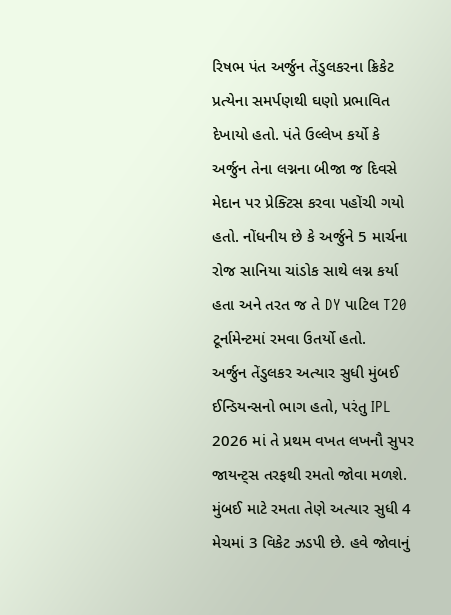રિષભ પંત અર્જુન તેંડુલકરના ક્રિકેટ પ્રત્યેના સમર્પણથી ઘણો પ્રભાવિત દેખાયો હતો. પંતે ઉલ્લેખ કર્યો કે અર્જુન તેના લગ્નના બીજા જ દિવસે મેદાન પર પ્રેક્ટિસ કરવા પહોંચી ગયો હતો. નોંધનીય છે કે અર્જુને 5 માર્ચના રોજ સાનિયા ચાંડોક સાથે લગ્ન કર્યા હતા અને તરત જ તે DY પાટિલ T20 ટૂર્નામેન્ટમાં રમવા ઉતર્યો હતો.
અર્જુન તેંડુલકર અત્યાર સુધી મુંબઈ ઈન્ડિયન્સનો ભાગ હતો, પરંતુ IPL 2026 માં તે પ્રથમ વખત લખનૌ સુપર જાયન્ટ્સ તરફથી રમતો જોવા મળશે. મુંબઈ માટે રમતા તેણે અત્યાર સુધી 4 મેચમાં 3 વિકેટ ઝડપી છે. હવે જોવાનું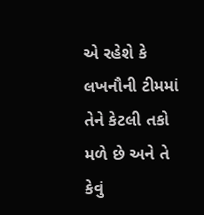એ રહેશે કે લખનૌની ટીમમાં તેને કેટલી તકો મળે છે અને તે કેવું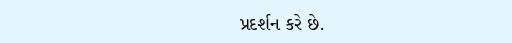પ્રદર્શન કરે છે.